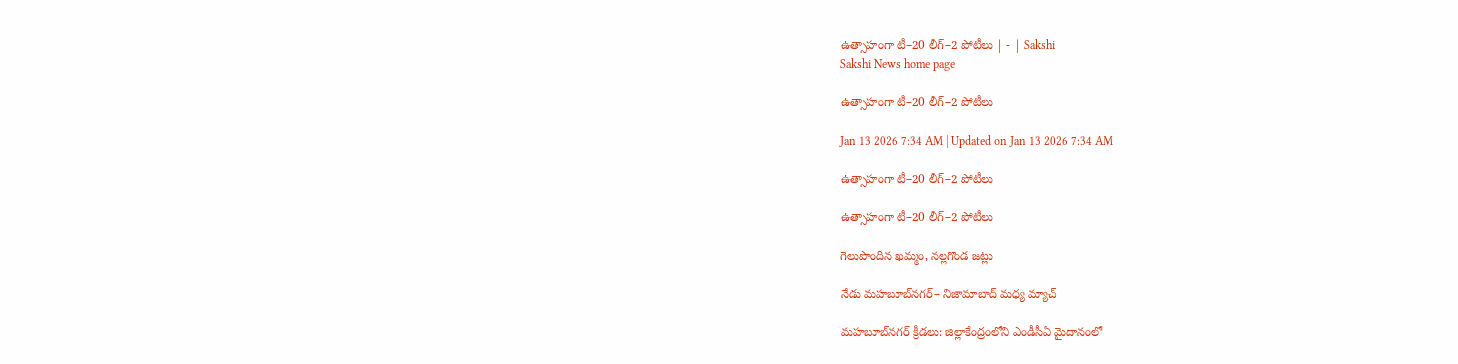ఉత్సాహంగా టీ–20 లీగ్‌–2 పోటీలు | - | Sakshi
Sakshi News home page

ఉత్సాహంగా టీ–20 లీగ్‌–2 పోటీలు

Jan 13 2026 7:34 AM | Updated on Jan 13 2026 7:34 AM

ఉత్సాహంగా టీ–20 లీగ్‌–2 పోటీలు

ఉత్సాహంగా టీ–20 లీగ్‌–2 పోటీలు

గెలుపొందిన ఖమ్మం, నల్లగొండ జట్లు

నేడు మహబూబ్‌నగర్‌– నిజామాబాద్‌ మధ్య మ్యాచ్‌

మహబూబ్‌నగర్‌ క్రీడలు: జిల్లాకేంద్రంలోని ఎండీసీఏ మైదానంలో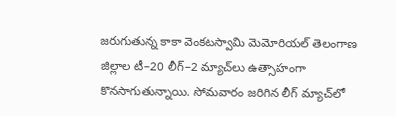జరుగుతున్న కాకా వెంకటస్వామి మెమోరియల్‌ తెలంగాణ జిల్లాల టీ–20 లీగ్‌–2 మ్యాచ్‌లు ఉత్సాహంగా కొనసాగుతున్నాయి. సోమవారం జరిగిన లీగ్‌ మ్యాచ్‌లో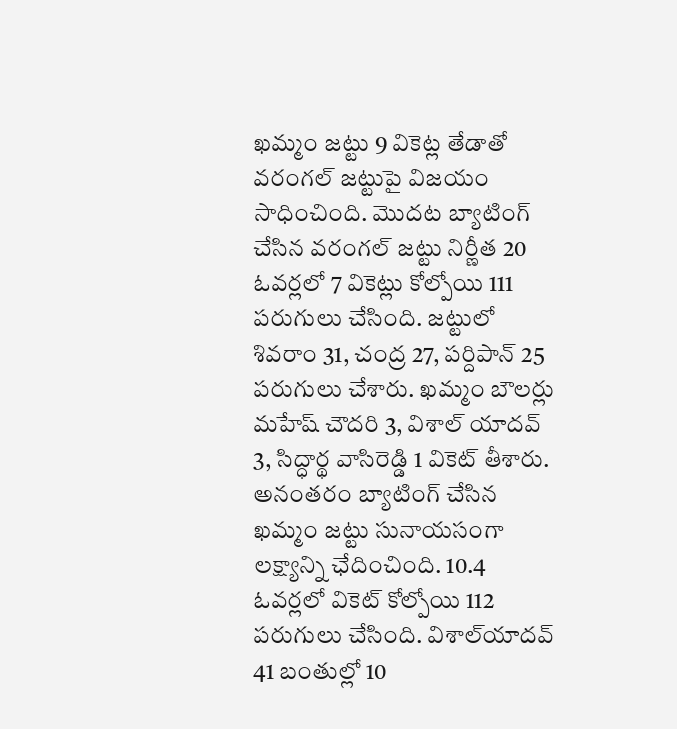ఖమ్మం జట్టు 9 వికెట్ల తేడాతో వరంగల్‌ జట్టుపై విజయం సాధించింది. మొదట బ్యాటింగ్‌ చేసిన వరంగల్‌ జట్టు నిర్ణీత 20 ఓవర్లలో 7 వికెట్లు కోల్పోయి 111 పరుగులు చేసింది. జట్టులో శివరాం 31, చంద్ర 27, పర్దిపాన్‌ 25 పరుగులు చేశారు. ఖమ్మం బౌలర్లు మహేష్‌ చౌదరి 3, విశాల్‌ యాదవ్‌ 3, సిద్ధార్థ వాసిరెడ్డి 1 వికెట్‌ తీశారు. అనంతరం బ్యాటింగ్‌ చేసిన ఖమ్మం జట్టు సునాయసంగా లక్ష్యాన్ని ఛేదించింది. 10.4 ఓవర్లలో వికెట్‌ కోల్పోయి 112 పరుగులు చేసింది. విశాల్‌యాదవ్‌ 41 బంతుల్లో 10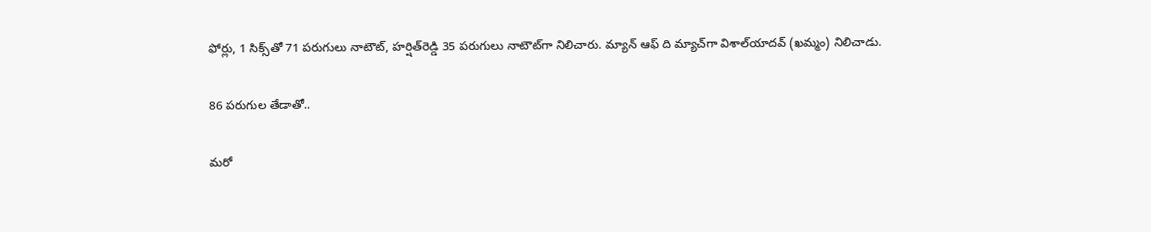ఫోర్లు, 1 సిక్స్‌తో 71 పరుగులు నాటౌట్‌, హర్షిత్‌రెడ్డి 35 పరుగులు నాటౌట్‌గా నిలిచారు. మ్యాన్‌ ఆఫ్‌ ది మ్యాచ్‌గా విశాల్‌యాదవ్‌ (ఖమ్మం) నిలిచాడు.

86 పరుగుల తేడాతో..

మరో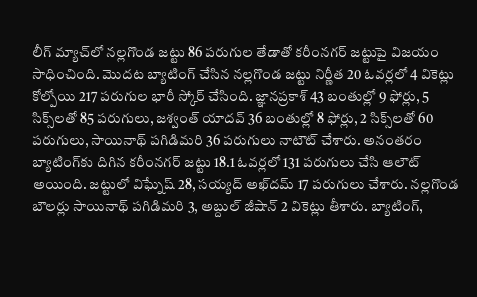లీగ్‌ మ్యాచ్‌లో నల్లగొండ జట్టు 86 పరుగుల తేడాతో కరీంనగర్‌ జట్టుపై విజయం సాధించింది. మొదట బ్యాటింగ్‌ చేసిన నల్లగొండ జట్టు నిర్ణీత 20 ఓవర్లలో 4 వికెట్లు కోల్పోయి 217 పరుగుల భారీ స్కోర్‌ చేసింది. జ్ఞానప్రకాశ్‌ 43 బంతుల్లో 9 ఫోర్లు, 5 సిక్స్‌లతో 85 పరుగులు, జశ్వంత్‌ యాదవ్‌ 36 బంతుల్లో 8 ఫోర్లు, 2 సిక్స్‌లతో 60 పరుగులు, సాయినాథ్‌ పగిడిమరి 36 పరుగులు నాటౌట్‌ చేశారు. అనంతరం బ్యాటింగ్‌కు దిగిన కరీంనగర్‌ జట్టు 18.1 ఓవర్లలో 131 పరుగులు చేసి ఆలౌట్‌ అయింది. జట్టులో విఘ్నేష్‌ 28, సయ్యద్‌ అఖ్‌దమ్‌ 17 పరుగులు చేశారు. నల్లగొండ బౌలర్లు సాయినాథ్‌ పగిడిమరి 3, అబ్దుల్‌ జీషాన్‌ 2 వికెట్లు తీశారు. బ్యాటింగ్‌,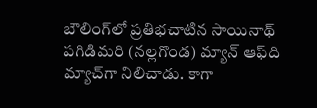బౌలింగ్‌లో ప్రతిభచాటిన సాయినాథ్‌ పగిడిమరి (నల్లగొండ) మ్యాన్‌ ఆఫ్‌ది మ్యాచ్‌గా నిలిచాడు. కాగా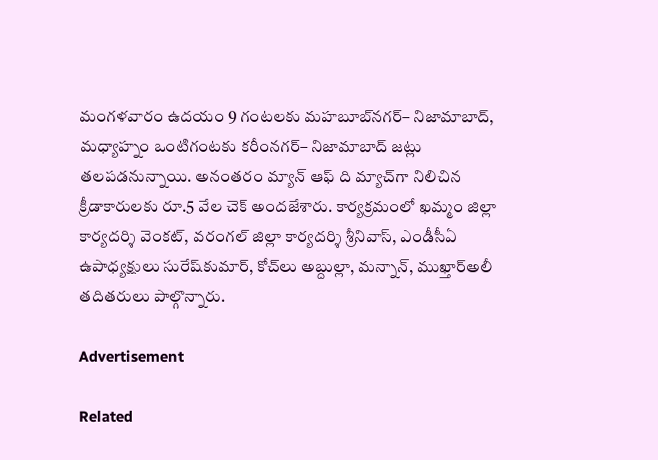మంగళవారం ఉదయం 9 గంటలకు మహబూబ్‌నగర్‌– నిజామాబాద్‌, మధ్యాహ్నం ఒంటిగంటకు కరీంనగర్‌– నిజామాబాద్‌ జట్లు తలపడనున్నాయి. అనంతరం మ్యాన్‌ ఆఫ్‌ ది మ్యాచ్‌గా నిలిచిన క్రీడాకారులకు రూ.5 వేల చెక్‌ అందజేశారు. కార్యక్రమంలో ఖమ్మం జిల్లా కార్యదర్శి వెంకట్‌, వరంగల్‌ జిల్లా కార్యదర్శి శ్రీనివాస్‌, ఎండీసీఏ ఉపాధ్యక్షులు సురేష్‌కుమార్‌, కోచ్‌లు అబ్దుల్లా, మన్నాన్‌, ముఖ్తార్‌అలీ తదితరులు పాల్గొన్నారు.

Advertisement

Related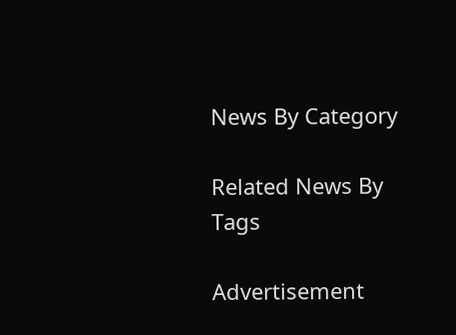News By Category

Related News By Tags

Advertisement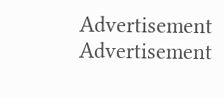Advertisement
Advertisement